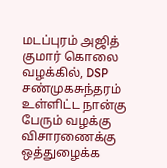மடப்புரம் அஜித் குமார் கொலை வழக்கில், DSP சண்முகசுந்தரம் உள்ளிட்ட நான்கு பேரும் வழக்கு விசாரணைக்கு ஒத்துழைக்க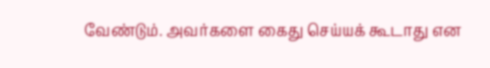வேண்டும். அவர்களை கைது செய்யக் கூடாது என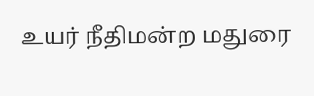உயர் நீதிமன்ற மதுரை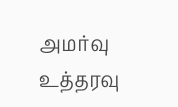அமர்வு உத்தரவு